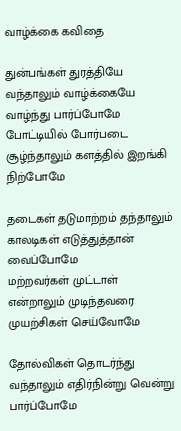வாழ்க்கை கவிதை

துன்பங்கள் துரத்தியே வந்தாலும் வாழ்க்கையே வாழ்ந்து பார்ப்போமே
போட்டியில் போர்படை சூழ்ந்தாலும் களத்தில் இறங்கி நிற்போமே

தடைகள் தடுமாற்றம் தந்தாலும் காலடிகள் எடுத்துத்தான் வைப்போமே
மற்றவர்கள் முட்டாள் என்றாலும் முடிந்தவரை முயற்சிகள் செய்வோமே

தோல்விகள் தொடர்ந்து வந்தாலும் எதிர்நின்று வென்று பார்ப்போமே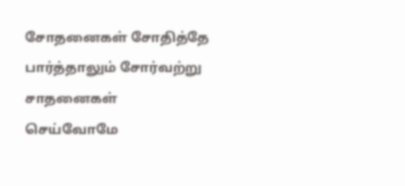சோதனைகள் சோதித்தே பார்த்தாலும் சோர்வற்று சாதனைகள் செய்வோமே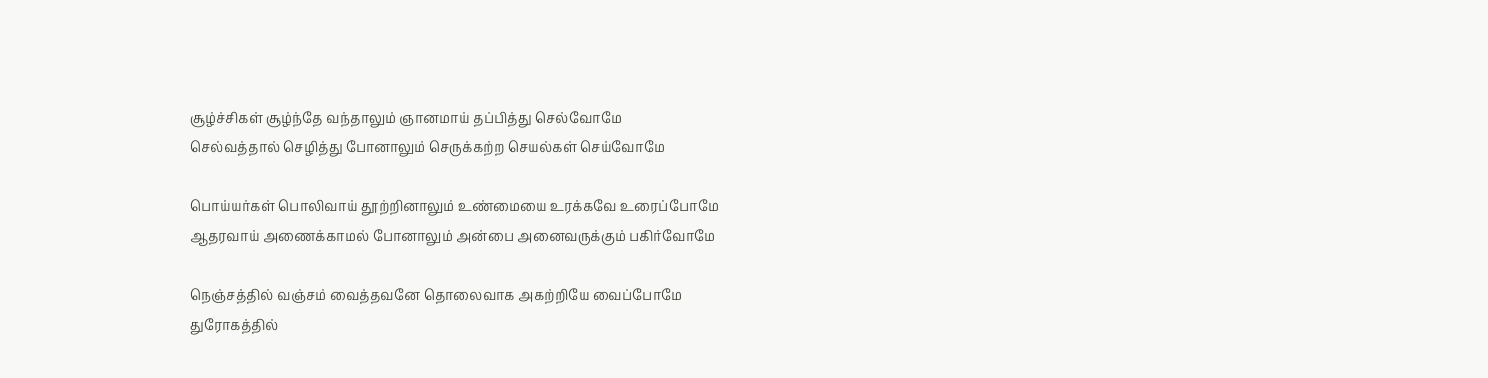சூழ்ச்சிகள் சூழ்ந்தே வந்தாலும் ஞானமாய் தப்பித்து செல்வோமே
செல்வத்தால் செழித்து போனாலும் செருக்கற்ற செயல்கள் செய்வோமே

பொய்யர்கள் பொலிவாய் தூற்றினாலும் உண்மையை உரக்கவே உரைப்போமே
ஆதரவாய் அணைக்காமல் போனாலும் அன்பை அனைவருக்கும் பகிர்வோமே

நெஞ்சத்தில் வஞ்சம் வைத்தவனே தொலைவாக அகற்றியே வைப்போமே
துரோகத்தில்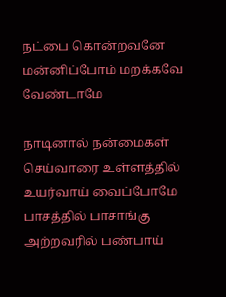நட்பை கொன்றவனே மன்னிப்போம் மறக்கவே வேண்டாமே

நாடினால் நன்மைகள் செய்வாரை உள்ளத்தில் உயர்வாய் வைப்போமே
பாசத்தில் பாசாங்கு அற்றவரில் பண்பாய்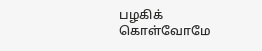பழகிக் கொள்வோமே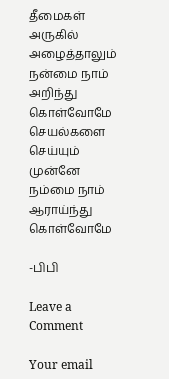தீமைகள் அருகில் அழைத்தாலும் நன்மை நாம் அறிந்து கொள்வோமே
செயல்களை செய்யும் முன்னே நம்மை நாம் ஆராய்ந்து கொள்வோமே

-பிபி

Leave a Comment

Your email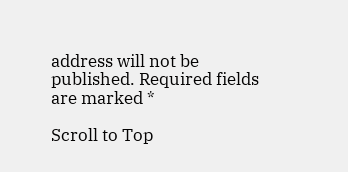address will not be published. Required fields are marked *

Scroll to Top